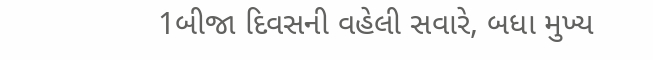1બીજા દિવસની વહેલી સવારે, બધા મુખ્ય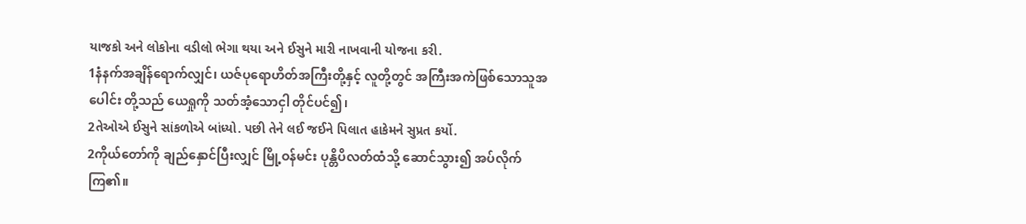યાજકો અને લોકોના વડીલો ભેગા થયા અને ઈસુને મારી નાખવાની યોજના કરી.
1နံနက်အချိန်ရောက်လျှင်၊ ယဇ်ပုရောဟိတ်အကြီးတို့နှင့် လူတို့တွင် အကြီးအကဲဖြစ်သောသူအပေါင်း တို့သည် ယေရှုကို သတ်အံ့သောငှါ တိုင်ပင်၍၊
2તેઓએ ઈસુને સાંકળોએ બાંધ્યો. પછી તેને લઈ જઈને પિલાત હાકેમને સુપ્રત કર્યો.
2ကိုယ်တော်ကို ချည်နှောင်ပြီးလျှင် မြို့ဝန်မင်း ပုန္တိပိလတ်ထံသို့ ဆောင်သွား၍ အပ်လိုက်ကြ၏။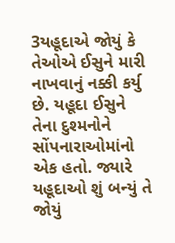3યહૂદાએ જોયું કે તેઓએ ઈસુને મારી નાખવાનું નક્કી કર્યુ છે. યહૂદા ઈસુને તેના દુશ્મનોને સોંપનારાઓમાંનો એક હતો. જ્યારે યહૂદાઓ શું બન્યું તે જોયું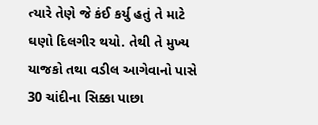ત્યારે તેણે જે કંઈ કર્યુ હતું તે માટે ઘણો દિલગીર થયો. તેથી તે મુખ્ય યાજકો તથા વડીલ આગેવાનો પાસે 30 ચાંદીના સિક્કા પાછા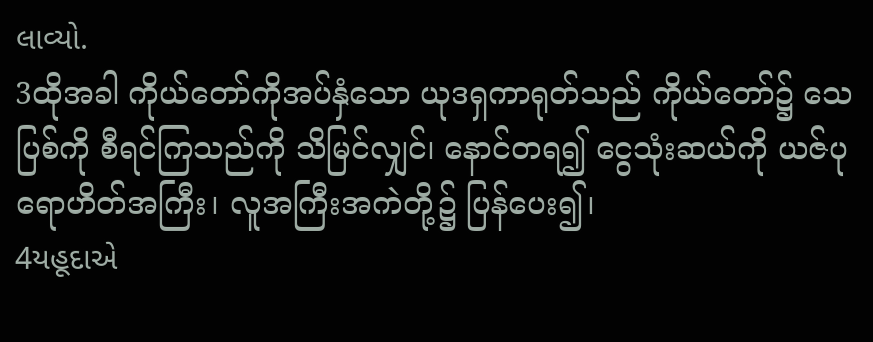લાવ્યો.
3ထိုအခါ ကိုယ်တော်ကိုအပ်နှံသော ယုဒရှကာရုတ်သည် ကိုယ်တော်၌ သေပြစ်ကို စီရင်ကြသည်ကို သိမြင်လျှင်၊ နောင်တရ၍ ငွေသုံးဆယ်ကို ယဇ်ပုရောဟိတ်အကြီး၊ လူအကြီးအကဲတို့၌ ပြန်ပေး၍၊
4યહૂદાએ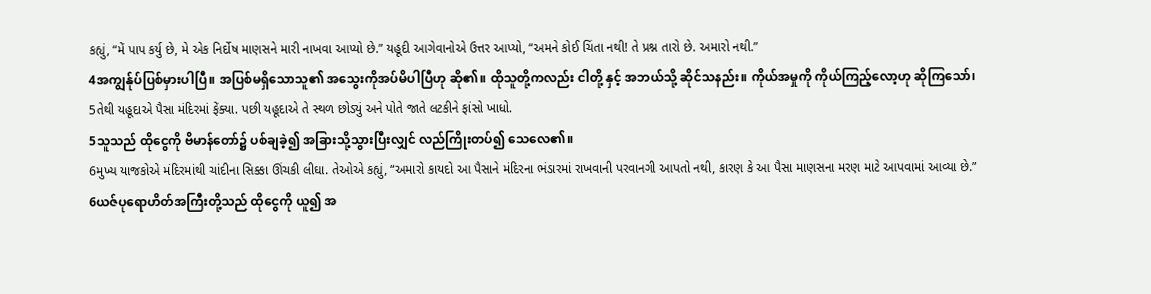કહ્યું, “મેં પાપ કર્યુ છે, મે એક નિર્દોષ માણસને મારી નાખવા આપ્યો છે.” યહૂદી આગેવાનોએ ઉત્તર આપ્યો, “અમને કોઈ ચિંતા નથી! તે પ્રશ્ન તારો છે. અમારો નથી.”
4အကျွန်ုပ်ပြစ်မှားပါပြီ။ အပြစ်မရှိသောသူ၏ အသွေးကိုအပ်မိပါပြီဟု ဆို၏။ ထိုသူတို့ကလည်း ငါတို့ နှင့် အဘယ်သို့ ဆိုင်သနည်း။ ကိုယ်အမှုကို ကိုယ်ကြည့်လော့ဟု ဆိုကြသော်၊
5તેથી યહૂદાએ પૈસા મંદિરમાં ફેંક્યા. પછી યહૂદાએ તે સ્થળ છોડ્યું અને પોતે જાતે લટકીને ફાંસો ખાધો.
5သူသည် ထိုငွေကို ဗိမာန်တော်၌ ပစ်ချခဲ့၍ အခြားသို့သွားပြီးလျှင် လည်ကြိုးတပ်၍ သေလေ၏။
6મુખ્ય યાજકોએ મંદિરમાંથી ચાંદીના સિક્કા ઊંચકી લીઘા. તેઓએ કહ્યું, “અમારો કાયદો આ પૈસાને મંદિરના ભંડારમાં રાખવાની પરવાનગી આપતો નથી, કારણ કે આ પૈસા માણસના મરણ માટે આપવામાં આવ્યા છે.”
6ယဇ်ပုရောဟိတ်အကြီးတို့သည် ထိုငွေကို ယူ၍ အ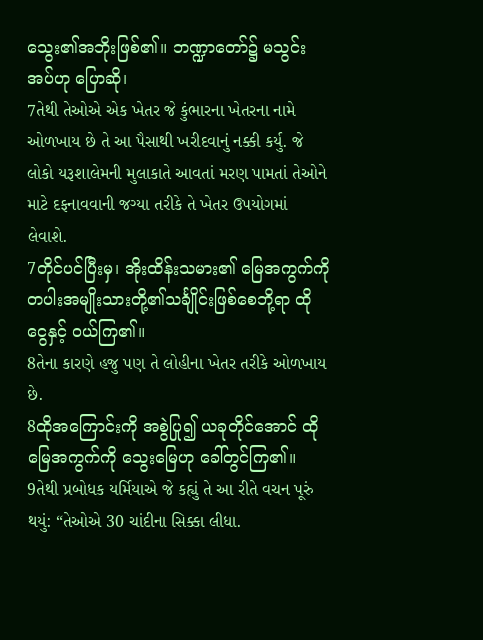သွေး၏အဘိုးဖြစ်၏။ ဘဏ္ဍာတော်၌ မသွင်းအပ်ဟု ပြောဆို၊
7તેથી તેઓએ એક ખેતર જે કુંભારના ખેતરના નામે ઓળખાય છે તે આ પૈસાથી ખરીદવાનું નક્કી કર્યુ. જે લોકો યરૂશાલેમની મુલાકાતે આવતાં મરણ પામતાં તેઓને માટે દફનાવવાની જગ્યા તરીકે તે ખેતર ઉપયોગમાં લેવાશે.
7တိုင်ပင်ပြီးမှ၊ အိုးထိန်းသမား၏ မြေအကွက်ကို တပါးအမျိုးသားတို့၏သင်္ချိုင်းဖြစ်စေဘို့ရာ ထိုငွေနှင့် ဝယ်ကြ၏။
8તેના કારણે હજુ પણ તે લોહીના ખેતર તરીકે ઓળખાય છે.
8ထိုအကြောင်းကို အစွဲပြု၍ ယခုတိုင်အောင် ထိုမြေအကွက်ကို သွေးမြေဟု ခေါ်တွင်ကြ၏။
9તેથી પ્રબોધક યર્મિયાએ જે કહ્યું તે આ રીતે વચન પૂરું થયું: “તેઓએ 30 ચાંદીના સિક્કા લીધા.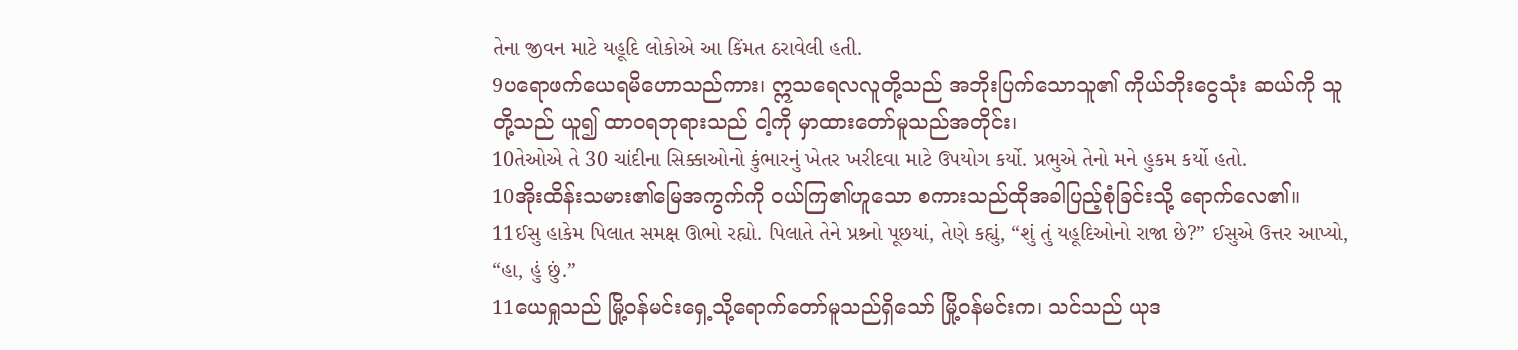તેના જીવન માટે યહૂદિ લોકોએ આ કિંમત ઠરાવેલી હતી.
9ပရောဖက်ယေရမိဟောသည်ကား၊ ဣသရေလလူတို့သည် အဘိုးပြက်သောသူ၏ ကိုယ်ဘိုးငွေသုံး ဆယ်ကို သူတို့သည် ယူ၍ ထာဝရဘုရားသည် ငါ့ကို မှာထားတော်မူသည်အတိုင်း၊
10તેઓએ તે 30 ચાંદીના સિક્કાઓનો કુંભારનું ખેતર ખરીદવા માટે ઉપયોગ કર્યો. પ્રભુએ તેનો મને હુકમ કર્યો હતો.
10အိုးထိန်းသမား၏မြေအကွက်ကို ဝယ်ကြ၏ဟူသော စကားသည်ထိုအခါပြည့်စုံခြင်းသို့ ရောက်လေ၏။
11ઈસુ હાકેમ પિલાત સમક્ષ ઊભો રહ્યો. પિલાતે તેને પ્રશ્ર્નો પૂછયાં, તેણે કહ્યું, “શું તું યહૂદિઓનો રાજા છે?” ઈસુએ ઉત્તર આપ્યો, “હા, હું છું.”
11ယေရှုသည် မြို့ဝန်မင်းရှေ့သို့ရောက်တော်မူသည်ရှိသော် မြို့ဝန်မင်းက၊ သင်သည် ယုဒ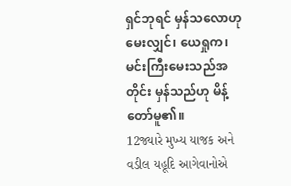ရှင်ဘုရင် မှန်သလောဟု မေးလျှင်၊ ယေရှုက၊ မင်းကြီးမေးသည်အတိုင်း မှန်သည်ဟု မိန့်တော်မူ၏။
12જ્યારે મુખ્ય યાજક અને વડીલ યહૂદિ આગેવાનોએ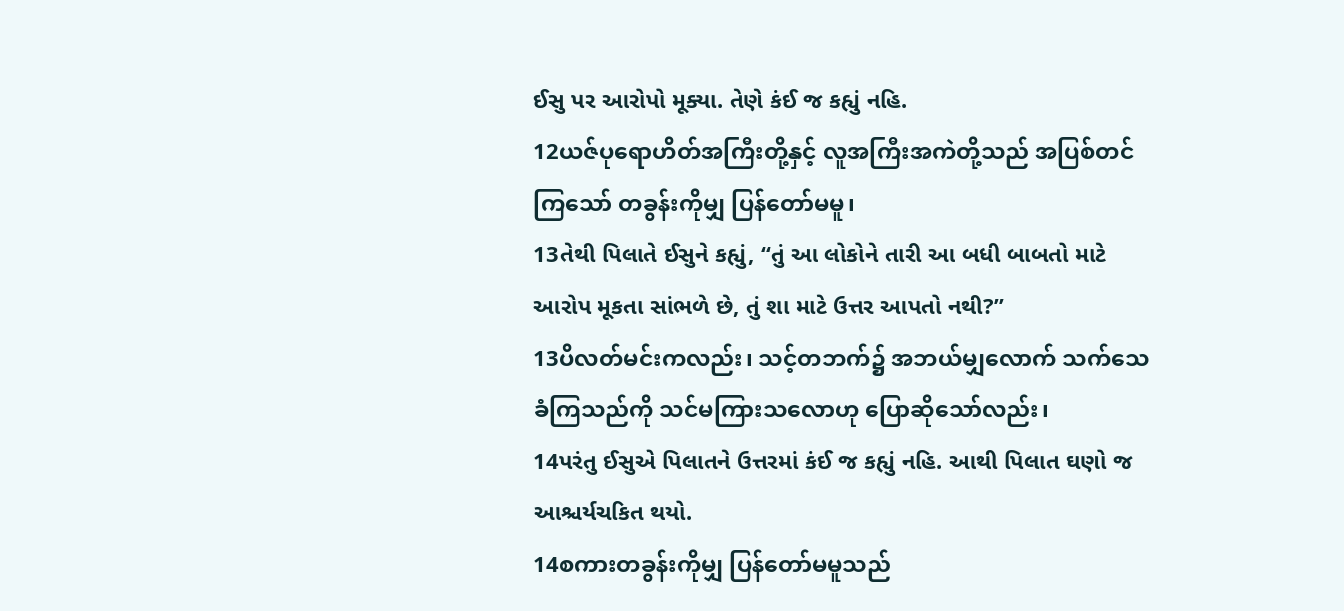ઈસુ પર આરોપો મૂક્યા. તેણે કંઈ જ કહ્યું નહિ.
12ယဇ်ပုရောဟိတ်အကြီးတို့နှင့် လူအကြီးအကဲတို့သည် အပြစ်တင်ကြသော် တခွန်းကိုမျှ ပြန်တော်မမူ၊
13તેથી પિલાતે ઈસુને કહ્યું, “તું આ લોકોને તારી આ બધી બાબતો માટે આરોપ મૂકતા સાંભળે છે, તું શા માટે ઉત્તર આપતો નથી?”
13ပိလတ်မင်းကလည်း၊ သင့်တဘက်၌ အဘယ်မျှလောက် သက်သေခံကြသည်ကို သင်မကြားသလောဟု ပြောဆိုသော်လည်း၊
14પરંતુ ઈસુએ પિલાતને ઉત્તરમાં કંઈ જ કહ્યું નહિ. આથી પિલાત ઘણો જ આશ્ચર્યચકિત થયો.
14စကားတခွန်းကိုမျှ ပြန်တော်မမူသည်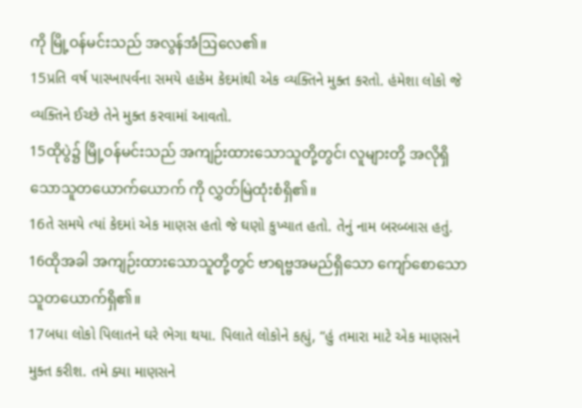ကို မြို့ဝန်မင်းသည် အလွန်အံဩလေ၏။
15પ્રતિ વર્ષ પાસ્ખાપર્વના સમયે હાકેમ કેદમાંથી એક વ્યક્તિને મુક્ત કરતો. હંમેશા લોકો જે વ્યક્તિને ઈચ્છે તેને મુક્ત કરવામાં આવતો.
15ထိုပွဲ၌ မြို့ဝန်မင်းသည် အကျဉ်းထားသောသူတို့တွင်၊ လူများတို့ အလိုရှိသောသူတယောက်ယောက် ကို လွှတ်မြဲထုံးစံရှိ၏။
16તે સમયે ત્યાં કેદમાં એક માણસ હતો જે ઘણો કુખ્યાત હતો. તેનું નામ બરબ્બાસ હતું.
16ထိုအခါ အကျဉ်းထားသောသူတို့တွင် ဗာရဗ္ဗအမည်ရှိသော ကျော်စောသောသူတယောက်ရှိ၏။
17બધા લોકો પિલાતને ઘરે ભેગા થયા. પિલાતે લોકોને કહ્યું, “હું તમારા માટે એક માણસને મુક્ત કરીશ. તમે ક્યા માણસને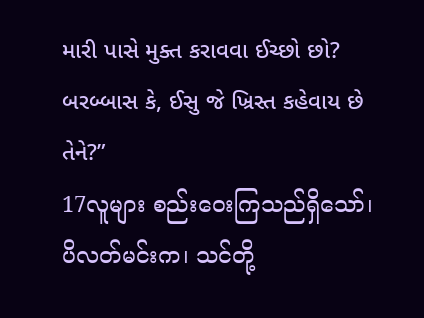મારી પાસે મુક્ત કરાવવા ઈચ્છો છો? બરબ્બાસ કે, ઈસુ જે ખ્રિસ્ત કહેવાય છે તેને?”
17လူများ စည်းဝေးကြသည်ရှိသော်၊ ပိလတ်မင်းက၊ သင်တို့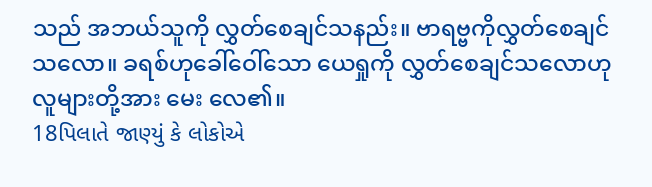သည် အဘယ်သူကို လွှတ်စေချင်သနည်း။ ဗာရဗ္ဗကိုလွှတ်စေချင်သလော။ ခရစ်ဟုခေါ်ဝေါ်သော ယေရှုကို လွှတ်စေချင်သလောဟု လူများတို့အား မေး လေ၏။
18પિલાતે જાણ્યું કે લોકોએ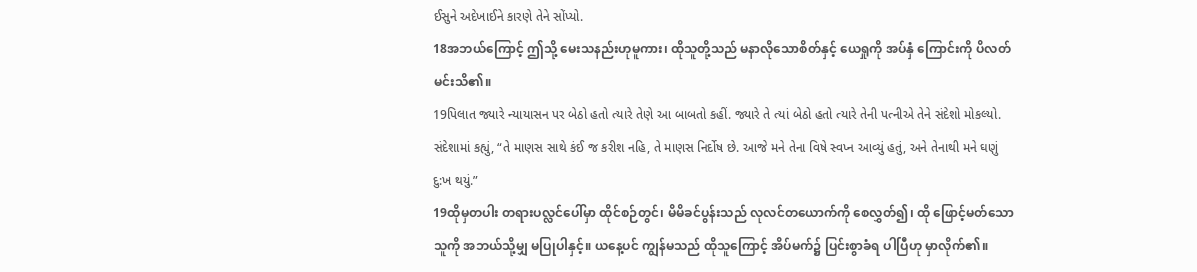ઈસુને અદેખાઈને કારણે તેને સોંપ્યો.
18အဘယ်ကြောင့် ဤသို့ မေးသနည်းဟုမူကား၊ ထိုသူတို့သည် မနာလိုသောစိတ်နှင့် ယေရှုကို အပ်နှံ ကြောင်းကို ပိလတ်မင်းသိ၏။
19પિલાત જ્યારે ન્યાયાસન પર બેઠો હતો ત્યારે તેણે આ બાબતો કહીં. જ્યારે તે ત્યાં બેઠો હતો ત્યારે તેની પત્નીએ તેને સંદેશો મોકલ્યો. સંદેશામાં કહ્યું, “તે માણસ સાથે કંઈ જ કરીશ નહિ, તે માણસ નિર્દોષ છે. આજે મને તેના વિષે સ્વપ્ન આવ્યું હતું, અને તેનાથી મને ઘણું દુ:ખ થયું.”
19ထိုမှတပါး တရားပလ္လင်ပေါ်မှာ ထိုင်စဉ်တွင်၊ မိမိခင်ပွန်းသည် လုလင်တယောက်ကို စေလွှတ်၍၊ ထို ဖြောင့်မတ်သောသူကို အဘယ်သို့မျှ မပြုပါနှင့်။ ယနေ့ပင် ကျွန်မသည် ထိုသူကြောင့် အိပ်မက်၌ ပြင်းစွာခံရ ပါပြီဟု မှာလိုက်၏။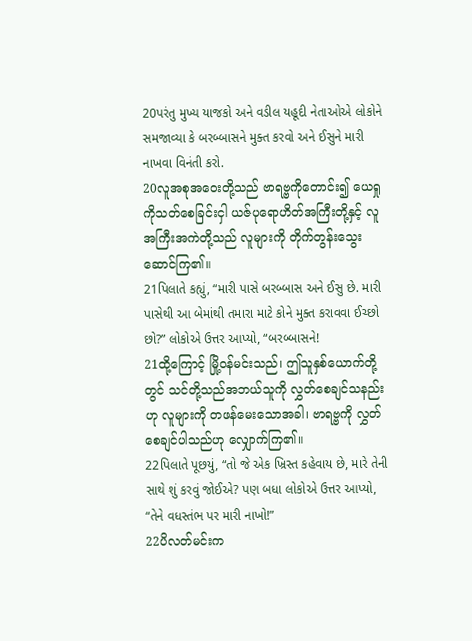20પરંતુ મુખ્ય યાજકો અને વડીલ યહૂદી નેતાઓએ લોકોને સમજાવ્યા કે બરબ્બાસને મુક્ત કરવો અને ઈસુને મારી નાખવા વિનંતી કરો.
20လူအစုအဝေးတို့သည် ဗာရဗ္ဗကိုတောင်း၍ ယေရှုကိုသတ်စေခြင်းငှါ ယဇ်ပုရောဟိတ်အကြီးတို့နှင့် လူ အကြီးအကဲတို့သည် လူများကို တိုက်တွန်းသွေးဆောင်ကြ၏။
21પિલાતે કહ્યું, “મારી પાસે બરબ્બાસ અને ઈસુ છે. મારી પાસેથી આ બેમાંથી તમારા માટે કોને મુક્ત કરાવવા ઈચ્છો છો?” લોકોએ ઉત્તર આપ્યો, “બરબ્બાસને!
21ထို့ကြောင့် မြို့ဝန်မင်းသည်၊ ဤသူနှစ်ယောက်တို့တွင် သင်တို့သည်အဘယ်သူကို လွှတ်စေချင်သနည်း ဟု လူများကို တဖန်မေးသောအခါ၊ ဗာရဗ္ဗကို လွှတ်စေချင်ပါသည်ဟု လျှောက်ကြ၏။
22પિલાતે પૂછયું, “તો જે એક ખ્રિસ્ત કહેવાય છે, મારે તેની સાથે શું કરવું જોઈએ? પણ બધા લોકોએ ઉત્તર આપ્યો, “તેને વધસ્તંભ પર મારી નાખો!”
22ပိလတ်မင်းက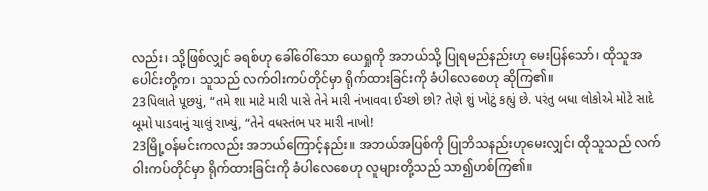လည်း၊ သို့ဖြစ်လျှင် ခရစ်ဟု ခေါ်ဝေါ်သော ယေရှုကို အဘယ်သို့ ပြုရမည်နည်းဟု မေးပြန်သော်၊ ထိုသူအပေါင်းတို့က၊ သူသည် လက်ဝါးကပ်တိုင်မှာ ရိုက်ထားခြင်းကို ခံပါလေစေဟု ဆိုကြ၏။
23પિલાતે પૂછયું, “તમે શા માટે મારી પાસે તેને મારી નંખાવવા ઈચ્છો છો? તેણે શું ખોટું કહ્યું છે. પરંતુ બધા લોકોએ મોટે સાદે બૂમો પાડવાનું ચાલું રાખ્યું, “તેને વધસ્તંભ પર મારી નાખો!
23မြို့ဝန်မင်းကလည်း အဘယ်ကြောင့်နည်း။ အဘယ်အပြစ်ကို ပြုဘိသနည်းဟုမေးလျှင်၊ ထိုသူသည် လက်ဝါးကပ်တိုင်မှာ ရိုက်ထားခြင်းကို ခံပါလေစေဟု လူများတို့သည် သာ၍ဟစ်ကြ၏။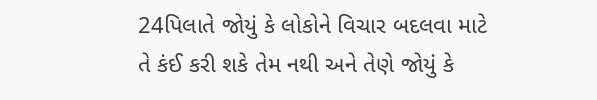24પિલાતે જોયું કે લોકોને વિચાર બદલવા માટે તે કંઈ કરી શકે તેમ નથી અને તેણે જોયું કે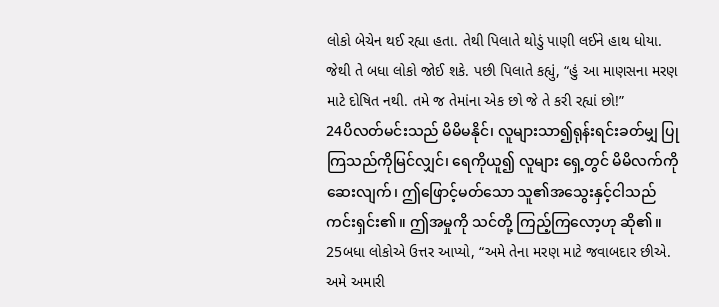લોકો બેચેન થઈ રહ્યા હતા. તેથી પિલાતે થોડું પાણી લઈને હાથ ધોયા. જેથી તે બધા લોકો જોઈ શકે. પછી પિલાતે કહ્યું, “હું આ માણસના મરણ માટે દોષિત નથી. તમે જ તેમાંના એક છો જે તે કરી રહ્યાં છો!”
24ပိလတ်မင်းသည် မိမိမနိုင်၊ လူများသာ၍ရုန်းရင်းခတ်မျှ ပြုကြသည်ကိုမြင်လျှင်၊ ရေကိုယူ၍ လူများ ရှေ့တွင် မိမိလက်ကိုဆေးလျက်၊ ဤဖြောင့်မတ်သော သူ၏အသွေးနှင့်ငါသည် ကင်းရှင်း၏။ ဤအမှုကို သင်တို့ ကြည့်ကြလော့ဟု ဆို၏။
25બધા લોકોએ ઉત્તર આપ્યો, “અમે તેના મરણ માટે જવાબદાર છીએ. અમે અમારી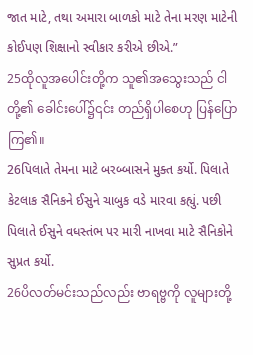જાત માટે, તથા અમારા બાળકો માટે તેના મરણ માટેની કોઈપણ શિક્ષાનો સ્વીકાર કરીએ છીએ.”
25ထိုလူအပေါင်းတို့က သူ၏အသွေးသည် ငါတို့၏ ခေါင်းပေါ်၌၎င်း တည်ရှိပါစေဟု ပြန်ပြောကြ၏။
26પિલાતે તેમના માટે બરબ્બાસને મુક્ત કર્યો. પિલાતે કેટલાક સૈનિકને ઈસુને ચાબુક વડે મારવા કહ્યું. પછી પિલાતે ઈસુને વધસ્તંભ પર મારી નાખવા માટે સૈનિકોને સુપ્રત કર્યો.
26ပိလတ်မင်းသည်လည်း ဗာရဗ္ဗကို လူများတို့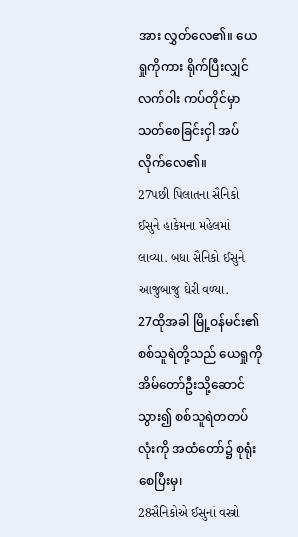အား လွှတ်လေ၏။ ယေရှုကိုကား ရိုက်ပြီးလျှင် လက်ဝါး ကပ်တိုင်မှာ သတ်စေခြင်းငှါ အပ်လိုက်လေ၏။
27પછી પિલાતના સૈનિકો ઈસુને હાકેમના મહેલમાં લાવ્યા. બધા સૈનિકો ઈસુને આજુબાજુ ઘેરી વળ્યા.
27ထိုအခါ မြို့ဝန်မင်း၏ စစ်သူရဲတို့သည် ယေရှုကို အိမ်တော်ဦးသို့ဆောင်သွား၍ စစ်သူရဲတတပ်လုံးကို အထံတော်၌ စုရုံးစေပြီးမှ၊
28સૈનિકોએ ઈસુનાં વસ્ત્રો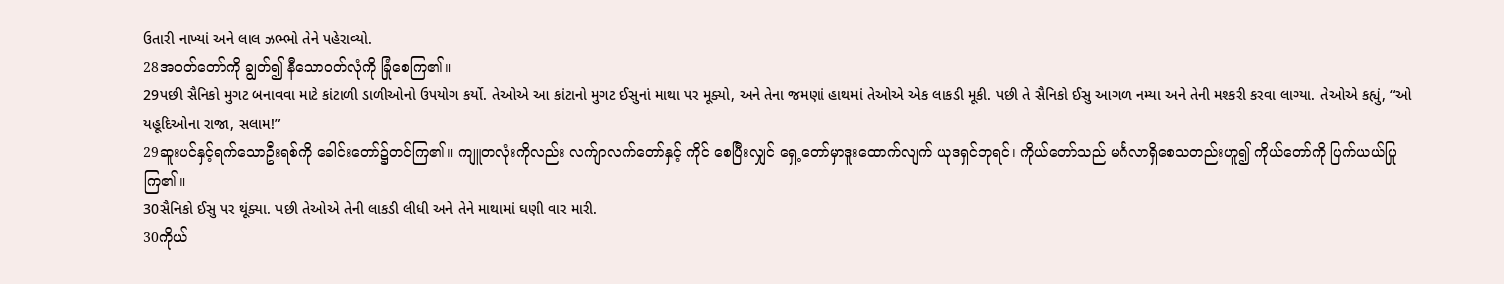ઉતારી નાખ્યાં અને લાલ ઝભ્ભો તેને પહેરાવ્યો.
28အဝတ်တော်ကို ချွတ်၍ နီသောဝတ်လုံကို ခြုံစေကြ၏။
29પછી સૈનિકો મુગટ બનાવવા માટે કાંટાળી ડાળીઓનો ઉપયોગ કર્યો. તેઓએ આ કાંટાનો મુગટ ઈસુનાં માથા પર મૂક્યો, અને તેના જમણાં હાથમાં તેઓએ એક લાકડી મૂકી. પછી તે સૈનિકો ઈસુ આગળ નમ્યા અને તેની મશ્કરી કરવા લાગ્યા. તેઓએ કહ્યું, “ઓ યહૂદિઓના રાજા, સલામ!”
29ဆူးပင်နှင့်ရက်သောဦးရစ်ကို ခေါင်းတော်၌တင်ကြ၏။ ကျူတလုံးကိုလည်း လက်ျာလက်တော်နှင့် ကိုင် စေပြီးလျှင် ရှေ့တော်မှာဒူးထောက်လျက် ယုဒရှင်ဘုရင်၊ ကိုယ်တော်သည် မင်္ဂလာရှိစေသတည်းဟူ၍ ကိုယ်တော်ကို ပြက်ယယ်ပြုကြ၏။
30સૈનિકો ઈસુ પર થૂંક્યા. પછી તેઓએ તેની લાકડી લીધી અને તેને માથામાં ઘણી વાર મારી.
30ကိုယ်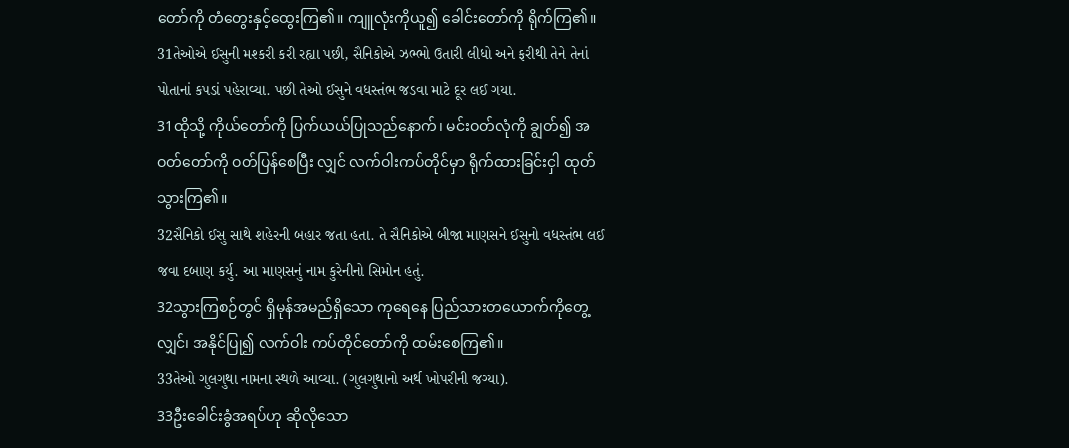တော်ကို တံတွေးနှင့်ထွေးကြ၏။ ကျူလုံးကိုယူ၍ ခေါင်းတော်ကို ရိုက်ကြ၏။
31તેઓએ ઈસુની મશ્કરી કરી રહ્યા પછી, સૈનિકોએ ઝભ્ભો ઉતારી લીધો અને ફરીથી તેને તેનાં પોતાનાં કપડાં પહેરાવ્યા. પછી તેઓ ઈસુને વધસ્તંભ જડવા માટે દૂર લઈ ગયા.
31ထိုသို့ ကိုယ်တော်ကို ပြက်ယယ်ပြုသည်နောက်၊ မင်းဝတ်လုံကို ချွတ်၍ အဝတ်တော်ကို ဝတ်ပြန်စေပြီး လျှင် လက်ဝါးကပ်တိုင်မှာ ရိုက်ထားခြင်းငှါ ထုတ်သွားကြ၏။
32સૈનિકો ઈસુ સાથે શહેરની બહાર જતા હતા. તે સૈનિકોએ બીજા માણસને ઈસુનો વધસ્તંભ લઈ જવા દબાણ કર્યુ. આ માણસનું નામ કુરેનીનો સિમોન હતું.
32သွားကြစဉ်တွင် ရှိမုန်အမည်ရှိသော ကုရေနေ ပြည်သားတယောက်ကိုတွေ့လျှင်၊ အနိုင်ပြု၍ လက်ဝါး ကပ်တိုင်တော်ကို ထမ်းစေကြ၏။
33તેઓ ગુલગુથા નામના સ્થળે આવ્યા. (ગુલગુથાનો અર્થ ખોપરીની જગ્યા).
33ဦးခေါင်းခွံအရပ်ဟု ဆိုလိုသော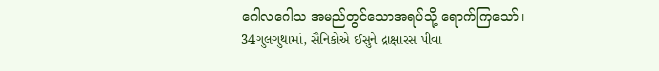ဂေါလဂေါသ အမည်တွင်သောအရပ်သို့ ရောက်ကြသော်၊
34ગુલગુથામાં, સૈનિકોએ ઈસુને દ્રાક્ષારસ પીવા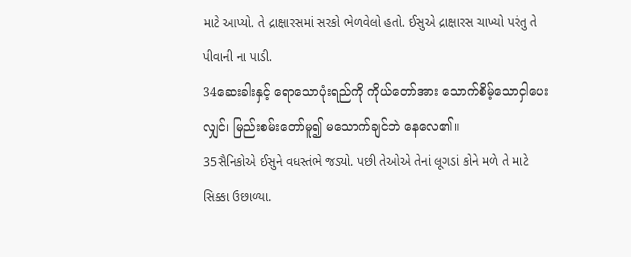માટે આપ્યો. તે દ્રાક્ષારસમાં સરકો ભેળવેલો હતો. ઈસુએ દ્રાક્ષારસ ચાખ્યો પરંતુ તે પીવાની ના પાડી.
34ဆေးခါးနှင့် ရောသောပုံးရည်ကို ကိုယ်တော်အား သောက်စိမ့်သောငှါပေးလျှင်၊ မြည်းစမ်းတော်မူ၍ မသောက်ချင်ဘဲ နေလေ၏။
35સૈનિકોએ ઈસુને વધસ્તંભે જડ્યો. પછી તેઓએ તેનાં લૂગડાં કોને મળે તે માટે સિક્કા ઉછાળ્યા.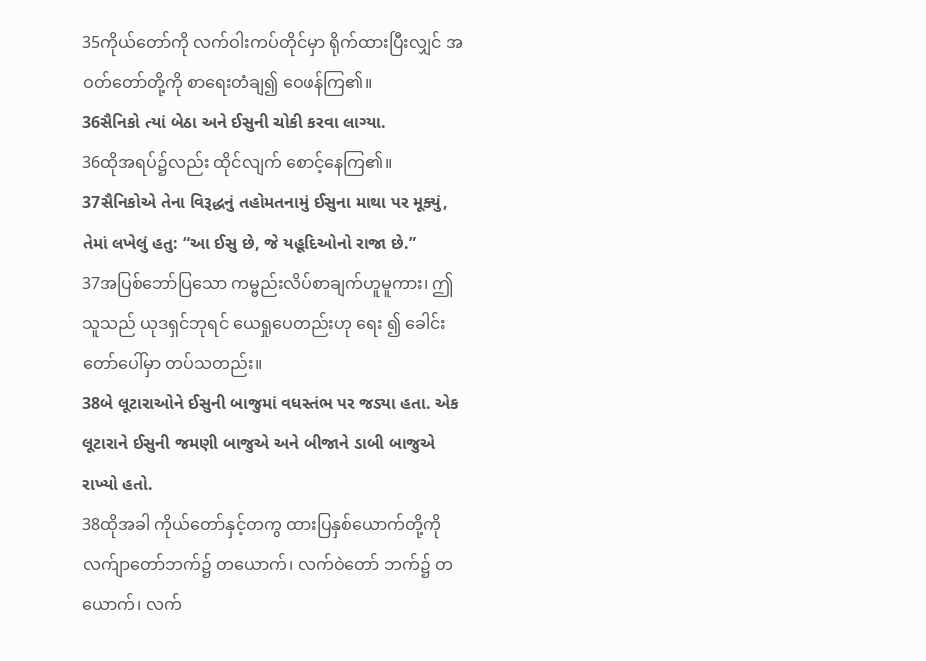35ကိုယ်တော်ကို လက်ဝါးကပ်တိုင်မှာ ရိုက်ထားပြီးလျှင် အဝတ်တော်တို့ကို စာရေးတံချ၍ ဝေဖန်ကြ၏။
36સૈનિકો ત્યાં બેઠા અને ઈસુની ચોકી કરવા લાગ્યા.
36ထိုအရပ်၌လည်း ထိုင်လျက် စောင့်နေကြ၏။
37સૈનિકોએ તેના વિરૂદ્ધનું તહોમતનામું ઈસુના માથા પર મૂક્યું, તેમાં લખેલું હતુ: “આ ઈસુ છે, જે યહૂદિઓનો રાજા છે.”
37အပြစ်ဘော်ပြသော ကမ္ဗည်းလိပ်စာချက်ဟူမူကား၊ ဤသူသည် ယုဒရှင်ဘုရင် ယေရှုပေတည်းဟု ရေး ၍ ခေါင်းတော်ပေါ်မှာ တပ်သတည်း။
38બે લૂટારાઓને ઈસુની બાજુમાં વધસ્તંભ પર જડ્યા હતા. એક લૂટારાને ઈસુની જમણી બાજુએ અને બીજાને ડાબી બાજુએ રાખ્યો હતો.
38ထိုအခါ ကိုယ်တော်နှင့်တကွ ထားပြနှစ်ယောက်တို့ကို လက်ျာတော်ဘက်၌ တယောက်၊ လက်ဝဲတော် ဘက်၌ တယောက်၊ လက်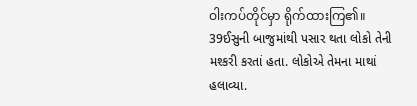ဝါးကပ်တိုင်မှာ ရိုက်ထားကြ၏။
39ઈસુની બાજુમાંથી પસાર થતા લોકો તેની મશ્કરી કરતાં હતા. લોકોએ તેમના માથાં હલાવ્યા.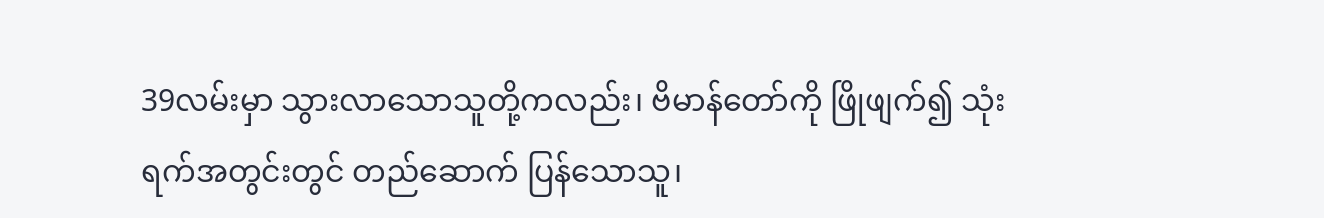39လမ်းမှာ သွားလာသောသူတို့ကလည်း၊ ဗိမာန်တော်ကို ဖြိုဖျက်၍ သုံးရက်အတွင်းတွင် တည်ဆောက် ပြန်သောသူ၊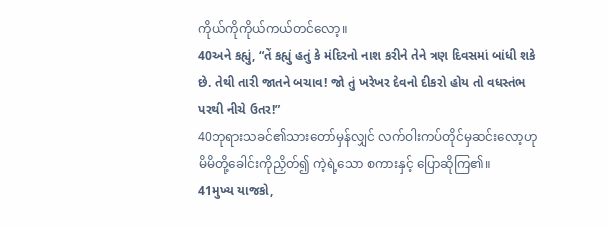ကိုယ်ကိုကိုယ်ကယ်တင်လော့။
40અને કહ્યું, “તેં કહ્યું હતું કે મંદિરનો નાશ કરીને તેને ત્રણ દિવસમાં બાંધી શકે છે. તેથી તારી જાતને બચાવ! જો તું ખરેખર દેવનો દીકરો હોય તો વધસ્તંભ પરથી નીચે ઉતર!”
40ဘုရားသခင်၏သားတော်မှန်လျှင် လက်ဝါးကပ်တိုင်မှဆင်းလော့ဟု မိမိတို့ခေါင်းကိုညှိတ်၍ ကဲ့ရဲ့သော စကားနှင့် ပြောဆိုကြ၏။
41મુખ્ય યાજકો,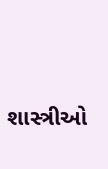શાસ્ત્રીઓ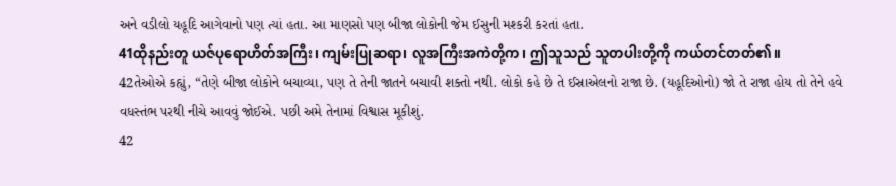અને વડીલો યહૂદિ આગેવાનો પણ ત્યાં હતા. આ માણસો પણ બીજા લોકોની જેમ ઈસુની મશ્કરી કરતાં હતા.
41ထိုနည်းတူ ယဇ်ပုရောဟိတ်အကြီး၊ ကျမ်းပြုဆရာ၊ လူအကြီးအကဲတို့က၊ ဤသူသည် သူတပါးတို့ကို ကယ်တင်တတ်၏။
42તેઓએ કહ્યું, “તેણે બીજા લોકોને બચાવ્યા, પણ તે તેની જાતને બચાવી શક્તો નથી. લોકો કહે છે તે ઈસ્રાએલનો રાજા છે. (યહૂદિઓનો) જો તે રાજા હોય તો તેને હવે વધસ્તંભ પરથી નીચે આવવું જોઈએ. પછી અમે તેનામાં વિશ્વાસ મૂકીશું.
42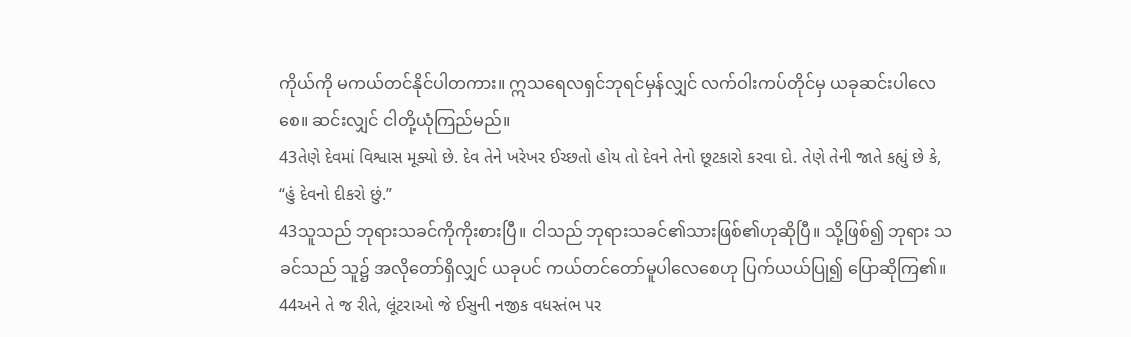ကိုယ်ကို မကယ်တင်နိုင်ပါတကား။ ဣသရေလရှင်ဘုရင်မှန်လျှင် လက်ဝါးကပ်တိုင်မှ ယခုဆင်းပါလေ စေ။ ဆင်းလျှင် ငါတို့ယုံကြည်မည်။
43તેણે દેવમાં વિશ્વાસ મૂક્યો છે. દેવ તેને ખરેખર ઈચ્છતો હોય તો દેવને તેનો છૂટકારો કરવા દો. તેણે તેની જાતે કહ્યું છે કે, “હું દેવનો દીકરો છું.”
43သူသည် ဘုရားသခင်ကိုကိုးစားပြီ။ ငါသည် ဘုရားသခင်၏သားဖြစ်၏ဟုဆိုပြီ။ သို့ဖြစ်၍ ဘုရား သခင်သည် သူ၌ အလိုတော်ရှိလျှင် ယခုပင် ကယ်တင်တော်မူပါလေစေဟု ပြက်ယယ်ပြု၍ ပြောဆိုကြ၏။
44અને તે જ રીતે, લૂંટરાઓ જે ઈસુની નજીક વધસ્તંભ પર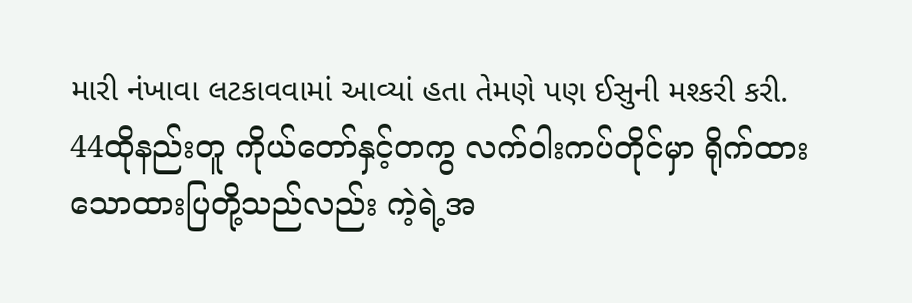મારી નંખાવા લટકાવવામાં આવ્યાં હતા તેમણે પણ ઈસુની મશ્કરી કરી.
44ထိုနည်းတူ ကိုယ်တော်နှင့်တကွ လက်ဝါးကပ်တိုင်မှာ ရိုက်ထားသောထားပြတို့သည်လည်း ကဲ့ရဲ့အ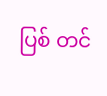ပြစ် တင်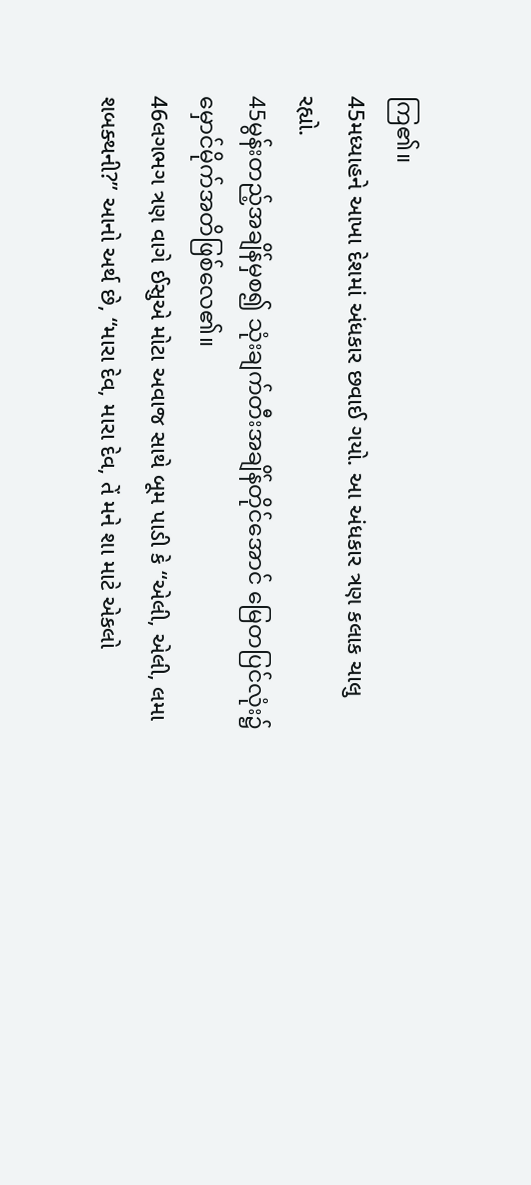ကြ၏။
45મધ્યાહને આખા દેશમાં અંધકાર છવાઈ ગયો. આ અંધકાર ત્રણ કલાક ચાલુ રહ્યો.
45မွန်းတည့်အချိန်မှစ၍ သုံးချက်တီးအချိန်တိုင်အောင် မြေတပြင်လုံး၌ မှောင်မိုက်အတိဖြစ်လေ၏။
46લગભગ ત્રણ વાગે ઈસુએ મોટા અવાજ સાથે બૂમ પાડી કે “એલી, એલી, લમા શબક્થની?” આનો અર્થ છે, “મારા દેવ, મારા દેવ, તેં મને શા માટે એકલો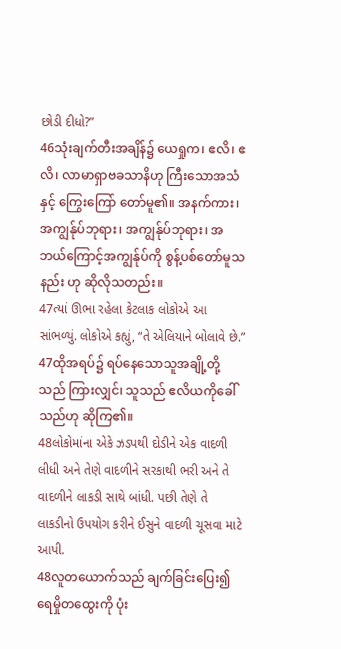છોડી દીધો?”
46သုံးချက်တီးအချိန်၌ ယေရှုက၊ ဧလိ၊ ဧလိ၊ လာမာရှာဗခသာနိဟု ကြီးသောအသံနှင့် ကြွေးကြော် တော်မူ၏။ အနက်ကား၊ အကျွန်ုပ်ဘုရား၊ အကျွန်ုပ်ဘုရား၊ အဘယ်ကြောင့်အကျွန်ုပ်ကို စွန့်ပစ်တော်မူသနည်း ဟု ဆိုလိုသတည်း။
47ત્યાં ઊભા રહેલા કેટલાક લોકોએ આ સાંભળ્યું. લોકોએ કહ્યું, “તે એલિયાને બોલાવે છે.”
47ထိုအရပ်၌ ရပ်နေသောသူအချို့တို့သည် ကြားလျှင်၊ သူသည် ဧလိယကိုခေါ်သည်ဟု ဆိုကြ၏။
48લોકોમાંના એકે ઝડપથી દોડીને એક વાદળી લીધી અને તેણે વાદળીને સરકાથી ભરી અને તે વાદળીને લાકડી સાથે બાંધી. પછી તેણે તે લાકડીનો ઉપયોગ કરીને ઈસુને વાદળી ચૂસવા માટે આપી.
48လူတယောက်သည် ချက်ခြင်းပြေး၍ ရေမှိုတထွေးကို ပုံး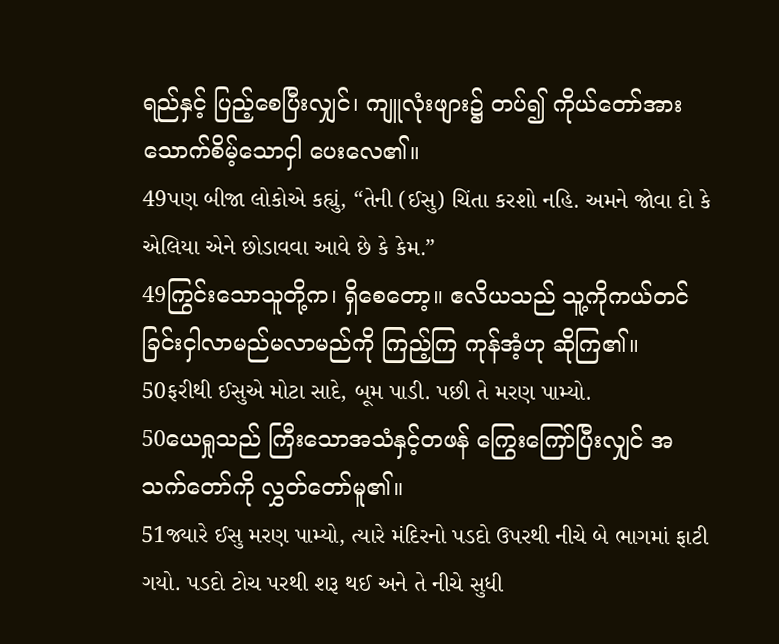ရည်နှင့် ပြည့်စေပြီးလျှင်၊ ကျူလုံးဖျား၌ တပ်၍ ကိုယ်တော်အား သောက်စိမ့်သောငှါ ပေးလေ၏။
49પણ બીજા લોકોએ કહ્યું, “તેની (ઈસુ) ચિંતા કરશો નહિ. અમને જોવા દો કે એલિયા એને છોડાવવા આવે છે કે કેમ.”
49ကြွင်းသောသူတို့က၊ ရှိစေတော့။ ဧလိယသည် သူ့ကိုကယ်တင်ခြင်းငှါလာမည်မလာမည်ကို ကြည့်ကြ ကုန်အံ့ဟု ဆိုကြ၏။
50ફરીથી ઈસુએ મોટા સાદે, બૂમ પાડી. પછી તે મરણ પામ્યો.
50ယေရှုသည် ကြီးသောအသံနှင့်တဖန် ကြွေးကြော်ပြီးလျှင် အသက်တော်ကို လွှတ်တော်မူ၏။
51જ્યારે ઈસુ મરણ પામ્યો, ત્યારે મંદિરનો પડદો ઉપરથી નીચે બે ભાગમાં ફાટી ગયો. પડદો ટોચ પરથી શરૂ થઈ અને તે નીચે સુધી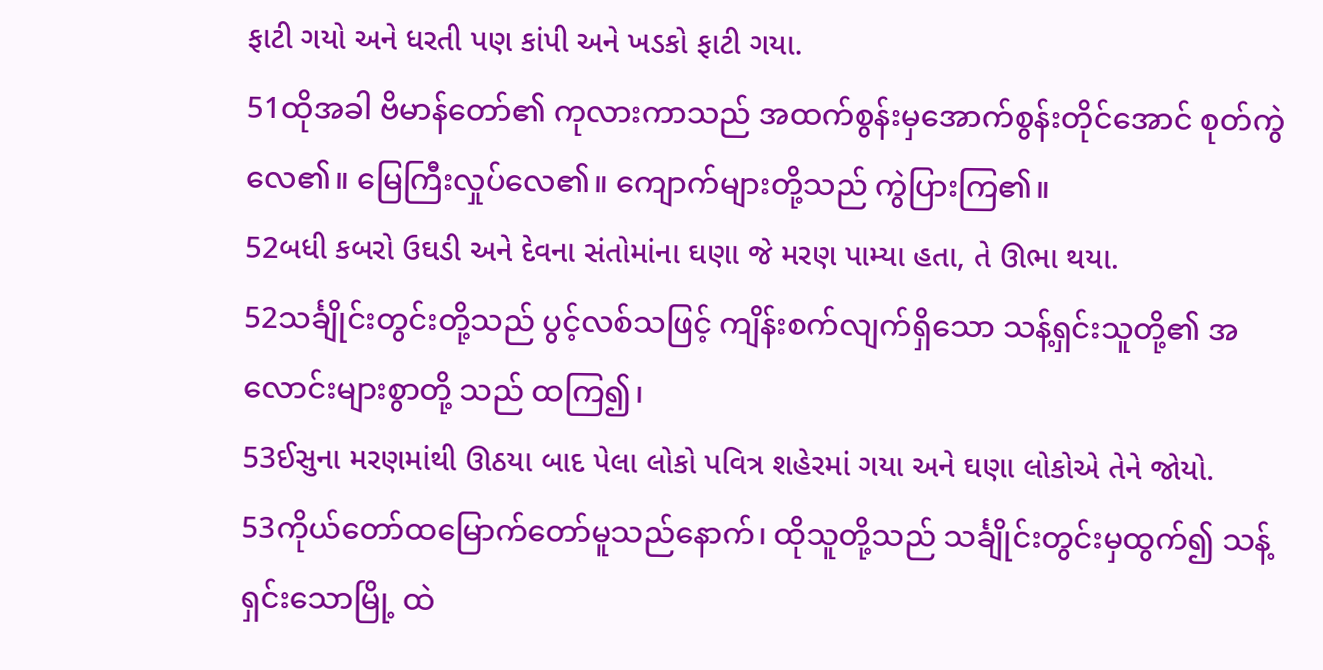ફાટી ગયો અને ધરતી પણ કાંપી અને ખડકો ફાટી ગયા.
51ထိုအခါ ဗိမာန်တော်၏ ကုလားကာသည် အထက်စွန်းမှအောက်စွန်းတိုင်အောင် စုတ်ကွဲလေ၏။ မြေကြီးလှုပ်လေ၏။ ကျောက်များတို့သည် ကွဲပြားကြ၏။
52બધી કબરો ઉઘડી અને દેવના સંતોમાંના ઘણા જે મરણ પામ્યા હતા, તે ઊભા થયા.
52သင်္ချိုင်းတွင်းတို့သည် ပွင့်လစ်သဖြင့် ကျိန်းစက်လျက်ရှိသော သန့်ရှင်းသူတို့၏ အလောင်းများစွာတို့ သည် ထကြ၍၊
53ઈસુના મરણમાંથી ઊઠયા બાદ પેલા લોકો પવિત્ર શહેરમાં ગયા અને ઘણા લોકોએ તેને જોયો.
53ကိုယ်တော်ထမြောက်တော်မူသည်နောက်၊ ထိုသူတို့သည် သင်္ချိုင်းတွင်းမှထွက်၍ သန့်ရှင်းသောမြို့ ထဲ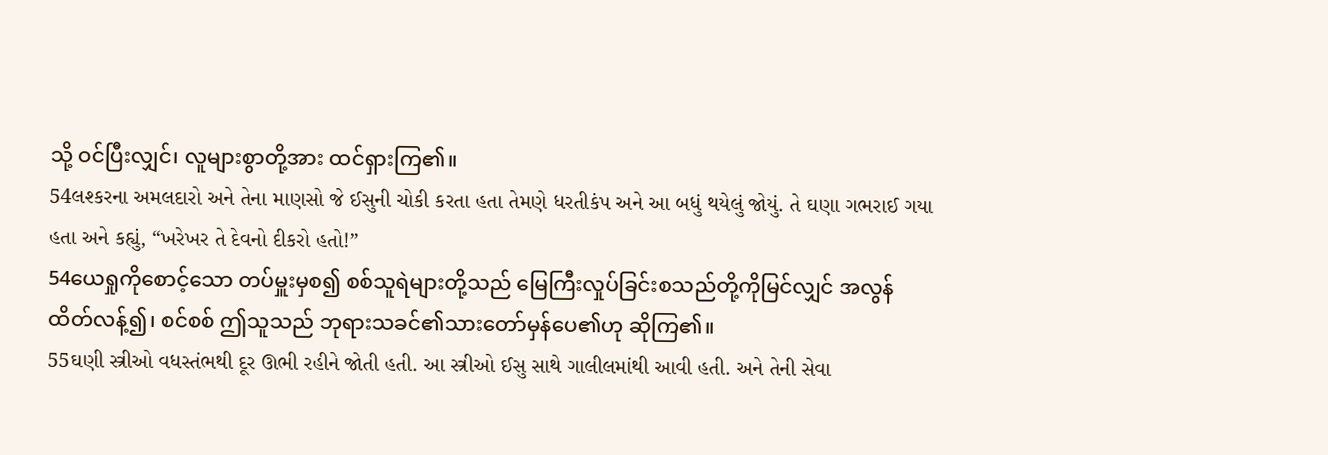သို့ ဝင်ပြီးလျှင်၊ လူများစွာတို့အား ထင်ရှားကြ၏။
54લશ્કરના અમલદારો અને તેના માણસો જે ઈસુની ચોકી કરતા હતા તેમણે ધરતીકંપ અને આ બધું થયેલું જોયું. તે ઘણા ગભરાઈ ગયા હતા અને કહ્યું, “ખરેખર તે દેવનો દીકરો હતો!”
54ယေရှုကိုစောင့်သော တပ်မှူးမှစ၍ စစ်သူရဲများတို့သည် မြေကြီးလှုပ်ခြင်းစသည်တို့ကိုမြင်လျှင် အလွန် ထိတ်လန့်၍၊ စင်စစ် ဤသူသည် ဘုရားသခင်၏သားတော်မှန်ပေ၏ဟု ဆိုကြ၏။
55ઘણી સ્ત્રીઓ વધસ્તંભથી દૂર ઊભી રહીને જોતી હતી. આ સ્ત્રીઓ ઈસુ સાથે ગાલીલમાંથી આવી હતી. અને તેની સેવા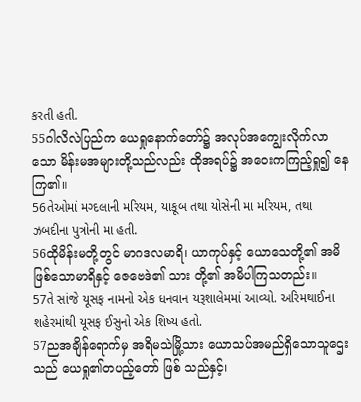કરતી હતી.
55ဂါလိလဲပြည်က ယေရှုနောက်တော်၌ အလုပ်အကျွေးလိုက်လာသော မိန်းမအများတို့သည်လည်း ထိုအရပ်၌ အဝေးကကြည့်ရှု၍ နေကြ၏။
56તેઓમાં મગ્દલાની મરિયમ, યાકૂબ તથા યોસેની મા મરિયમ, તથા ઝબદીના પુત્રોની મા હતી.
56ထိုမိန်းမတို့တွင် မာဂဒလမာရိ၊ ယာကုပ်နှင့် ယောသေတို့၏ အမိဖြစ်သောမာရိနှင့် ဇေဗေဒဲ၏ သား တို့၏ အမိပါကြသတည်း။
57તે સાંજે યૂસફ નામનો એક ધનવાન યરૂશાલેમમાં આવ્યો. અરિમથાઈના શહેરમાંથી યૂસફ ઈસુનો એક શિષ્ય હતો.
57ညအချိန်ရောက်မှ အရိမသဲမြို့သား ယောသပ်အမည်ရှိသောသူဌေးသည် ယေရှု၏တပည့်တော် ဖြစ် သည်နှင့်၊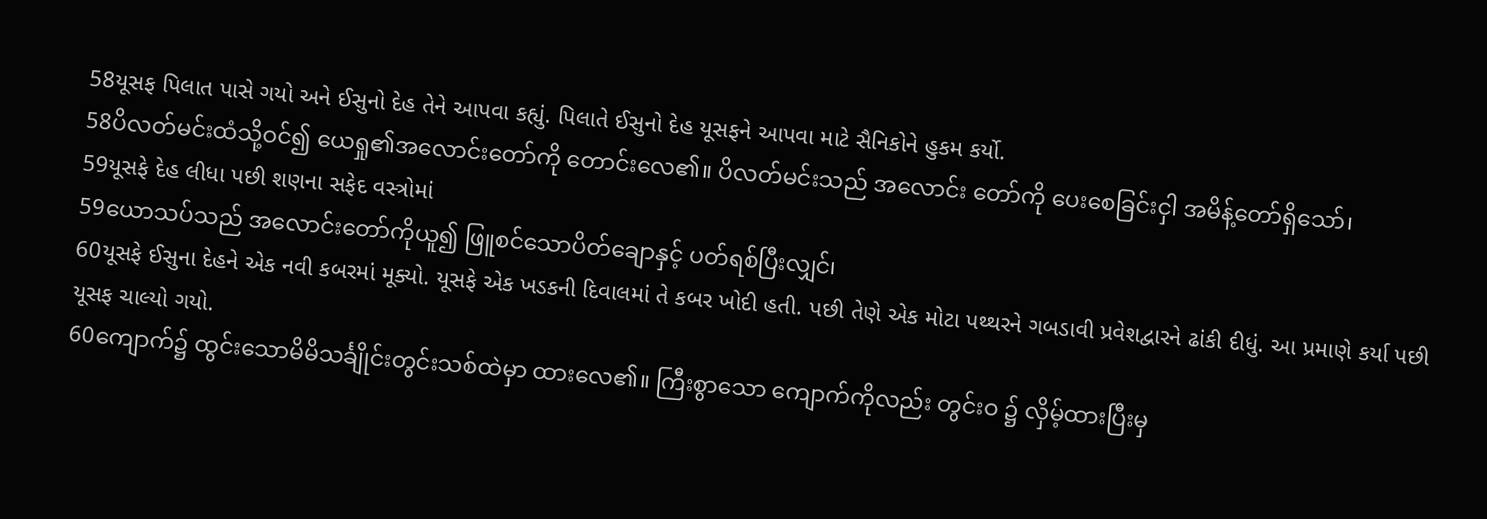58યૂસફ પિલાત પાસે ગયો અને ઈસુનો દેહ તેને આપવા કહ્યું. પિલાતે ઈસુનો દેહ યૂસફને આપવા માટે સૈનિકોને હુકમ કર્યો.
58ပိလတ်မင်းထံသို့ဝင်၍ ယေရှု၏အလောင်းတော်ကို တောင်းလေ၏။ ပိလတ်မင်းသည် အလောင်း တော်ကို ပေးစေခြင်းငှါ အမိန့်တော်ရှိသော်၊
59યૂસફે દેહ લીધા પછી શણના સફેદ વસ્ત્રોમાં
59ယောသပ်သည် အလောင်းတော်ကိုယူ၍ ဖြူစင်သောပိတ်ချောနှင့် ပတ်ရစ်ပြီးလျှင်၊
60યૂસફે ઈસુના દેહને એક નવી કબરમાં મૂક્યો. યૂસફે એક ખડકની દિવાલમાં તે કબર ખોદી હતી. પછી તેણે એક મોટા પથ્થરને ગબડાવી પ્રવેશદ્વારને ઢાંકી દીધું. આ પ્રમાણે કર્યા પછી યૂસફ ચાલ્યો ગયો.
60ကျောက်၌ ထွင်းသောမိမိသင်္ချိုင်းတွင်းသစ်ထဲမှာ ထားလေ၏။ ကြီးစွာသော ကျောက်ကိုလည်း တွင်းဝ ၌ လှိမ့်ထားပြီးမှ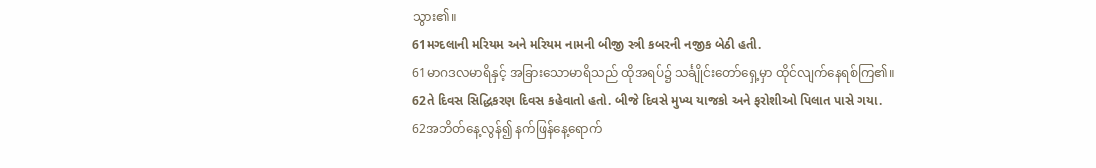သွား၏။
61મગ્દલાની મરિયમ અને મરિયમ નામની બીજી સ્ત્રી કબરની નજીક બેઠી હતી.
61မာဂဒလမာရိနှင့် အခြားသောမာရိသည် ထိုအရပ်၌ သင်္ချိုင်းတော်ရှေ့မှာ ထိုင်လျက်နေရစ်ကြ၏။
62તે દિવસ સિદ્ધિકરણ દિવસ કહેવાતો હતો. બીજે દિવસે મુખ્ય યાજકો અને ફરોશીઓ પિલાત પાસે ગયા.
62အဘိတ်နေ့လွန်၍ နက်ဖြန်နေ့ရောက်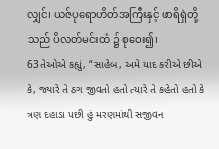လျှင်၊ ယဇ်ပုရောဟိတ်အကြီးနှင့် ဖာရိရှဲတို့သည် ပိလတ်မင်းထံ ၌ စုဝေး၍၊
63તેઓએ કહ્યું, “સાહેબ, અમે યાદ કરીએ છીએ કે, જ્યારે તે ઠગ જીવતો હતો ત્યારે તે કહેતો હતો કે ત્રણ દહાડા પછી હું મરણમાંથી સજીવન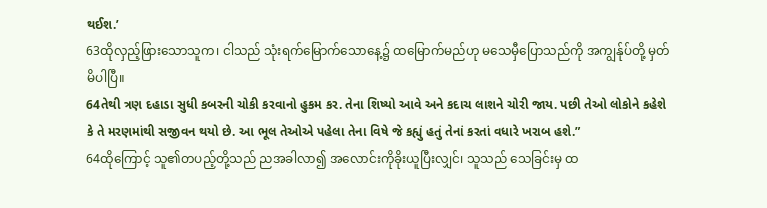થઈશ.’
63ထိုလှည့်ဖြားသောသူက၊ ငါသည် သုံးရက်မြောက်သောနေ့၌ ထမြောက်မည်ဟု မသေမှီပြောသည်ကို အကျွန်ုပ်တို့ မှတ်မိပါပြီ။
64તેથી ત્રણ દહાડા સુધી કબરની ચોકી કરવાનો હુકમ કર. તેના શિષ્યો આવે અને કદાચ લાશને ચોરી જાય. પછી તેઓ લોકોને કહેશે કે તે મરણમાંથી સજીવન થયો છે. આ ભૂલ તેઓએ પહેલા તેના વિષે જે કહ્યું હતું તેનાં કરતાં વધારે ખરાબ હશે.”
64ထိုကြောင့် သူ၏တပည့်တို့သည် ညအခါလာ၍ အလောင်းကိုခိုးယူပြီးလျှင်၊ သူသည် သေခြင်းမှ ထ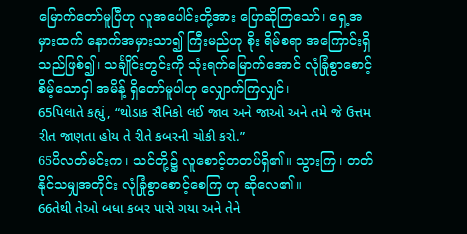မြောက်တော်မူပြီဟု လူအပေါင်းတို့အား ပြောဆိုကြသော်၊ ရှေ့အမှားထက် နောက်အမှားသာ၍ ကြီးမည်ဟု စိုး ရိမ်စရာ အကြောင်းရှိသည်ဖြစ်၍၊ သင်္ချိုင်းတွင်းကို သုံးရက်မြောက်အောင် လုံခြုံစွာစောင့်စိမ့်သောငှါ အမိန့် ရှိတော်မူပါဟု လျှောက်ကြလျှင်၊
65પિલાતે કહ્યું, “થોડાક સૈનિકો લઈ જાવ અને જાઓ અને તમે જે ઉત્તમ રીત જાણતા હોય તે રીતે કબરની ચોકી કરો.”
65ပိလတ်မင်းက၊ သင်တို့၌ လူစောင့်တတပ်ရှိ၏။ သွားကြ၊ တတ်နိုင်သမျှအတိုင်း လုံခြုံစွာစောင့်စေကြ ဟု ဆိုလေ၏။
66તેથી તેઓ બધા કબર પાસે ગયા અને તેને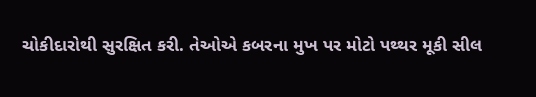ચોકીદારોથી સુરક્ષિત કરી. તેઓએ કબરના મુખ પર મોટો પથ્થર મૂકી સીલ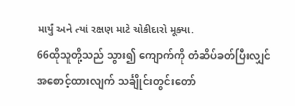માર્યું અને ત્યાં રક્ષણ માટે ચોકીદારો મૂક્યા.
66ထိုသူတို့သည် သွား၍ ကျောက်ကို တံဆိပ်ခတ်ပြီးလျှင် အစောင့်ထားလျက် သင်္ချိုင်းတွင်းတော်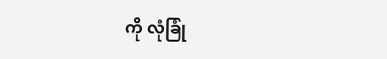ကို လုံခြုံ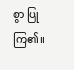စွာ ပြုကြ၏။